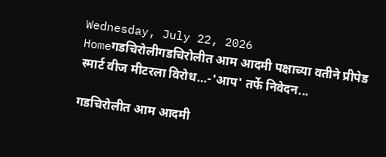Wednesday, July 22, 2026
Homeगडचिरोलीगडचिरोलीत आम आदमी पक्षाच्या वतीने प्रीपेड स्मार्ट वीज मीटरला विरोध…-'आप' तर्फे निवेदन...

गडचिरोलीत आम आदमी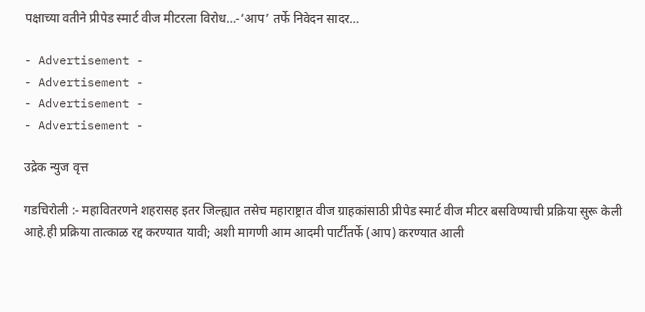पक्षाच्या वतीने प्रीपेड स्मार्ट वीज मीटरला विरोध…-‘आप’ तर्फे निवेदन सादर…

- Advertisement -
- Advertisement -
- Advertisement -
- Advertisement -

उद्रेक न्युज वृत्त

गडचिरोली :- महावितरणने शहरासह इतर जिल्ह्यात तसेच महाराष्ट्रात वीज ग्राहकांसाठी प्रीपेड स्मार्ट वीज मीटर बसविण्याची प्रक्रिया सुरू केली आहे.ही प्रक्रिया तात्काळ रद्द करण्यात यावी; अशी मागणी आम आदमी पार्टीतर्फे (आप) करण्यात आली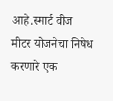आहे.स्मार्ट वीज मीटर योजनेचा निषेध करणारे एक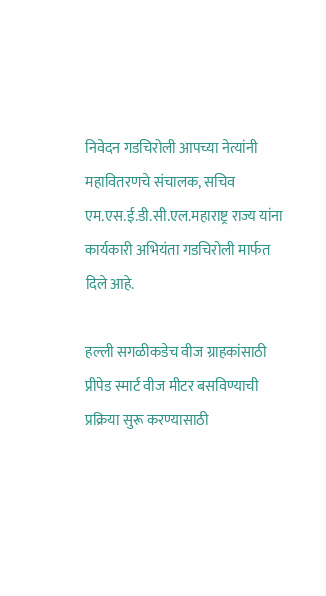निवेदन गडचिरोली आपच्या नेत्यांनी महावितरणचे संचालक, सचिव एम.एस.ई.डी.सी.एल.महाराष्ट्र राज्य यांना कार्यकारी अभियंता गडचिरोली मार्फत दिले आहे.

हल्ली सगळीकडेच वीज ग्राहकांसाठी प्रीपेड स्मार्ट वीज मीटर बसविण्याची प्रक्रिया सुरू करण्यासाठी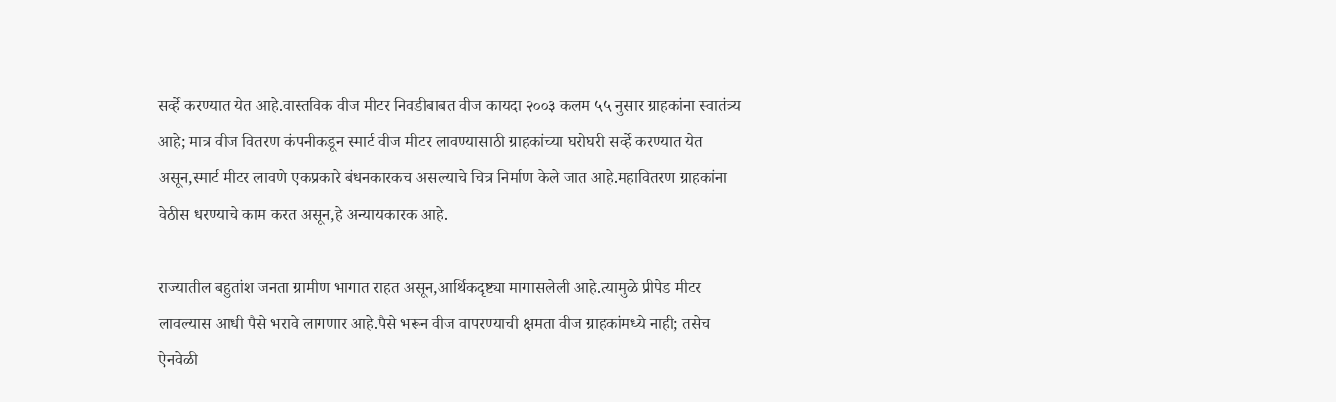सर्व्हे करण्यात येत आहे.वास्तविक वीज मीटर निवडीबाबत वीज कायदा २००३ कलम ५५ नुसार ग्राहकांना स्वातंत्र्य आहे; मात्र वीज वितरण कंपनीकडून स्मार्ट वीज मीटर लावण्यासाठी ग्राहकांच्या घरोघरी सर्व्हे करण्यात येत असून,स्मार्ट मीटर लावणे एकप्रकारे बंधनकारकच असल्याचे चित्र निर्माण केले जात आहे.महावितरण ग्राहकांना वेठीस धरण्याचे काम करत असून,हे अन्यायकारक आहे.

राज्यातील बहुतांश जनता ग्रामीण भागात राहत असून,आर्थिकदृष्ट्या मागासलेली आहे.त्यामुळे प्रीपेड मीटर लावल्यास आधी पैसे भरावे लागणार आहे.पैसे भरून वीज वापरण्याची क्षमता वीज ग्राहकांमध्ये नाही; तसेच ऐनवेळी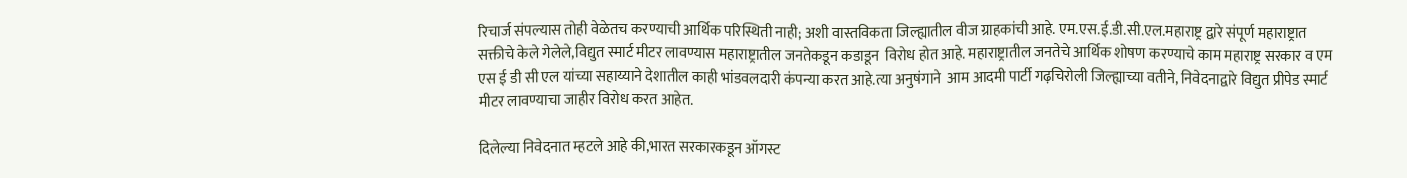रिचार्ज संपल्यास तोही वेळेतच करण्याची आर्थिक परिस्थिती नाही; अशी वास्तविकता जिल्ह्यातील वीज ग्राहकांची आहे. एम.एस.ई.डी.सी.एल.महाराष्ट्र द्वारे संपूर्ण महाराष्ट्रात सक्तीचे केले गेलेले,विद्युत स्मार्ट मीटर लावण्यास महाराष्ट्रातील जनतेकडून कडाडून  विरोध होत आहे. महाराष्ट्रातील जनतेचे आर्थिक शोषण करण्याचे काम महाराष्ट्र सरकार व एम एस ई डी सी एल यांच्या सहाय्याने देशातील काही भांडवलदारी कंपन्या करत आहे.त्या अनुषंगाने  आम आदमी पार्टी गढ़चिरोली जिल्ह्याच्या वतीने, निवेदनाद्वारे विद्युत प्रीपेड स्मार्ट मीटर लावण्याचा जाहीर विरोध करत आहेत.

दिलेल्या निवेदनात म्हटले आहे की,भारत सरकारकडून ऑगस्ट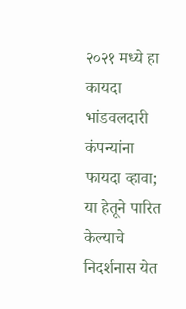२०२१ मध्ये हा कायदा भांडवलदारी कंपन्यांना फायदा व्हावा; या हेतूने पारित केल्याचे निदर्शनास येत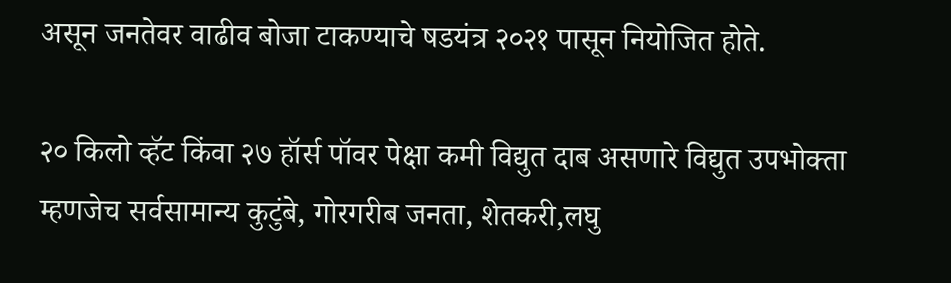असून जनतेवर वाढीव बोजा टाकण्याचे षडयंत्र २०२१ पासून नियोजित होते.

२० किलो व्हॅट किंवा २७ हॉर्स पॉवर पेक्षा कमी विद्युत दाब असणारे विद्युत उपभोक्ता म्हणजेच सर्वसामान्य कुटुंबे, गोरगरीब जनता, शेतकरी,लघु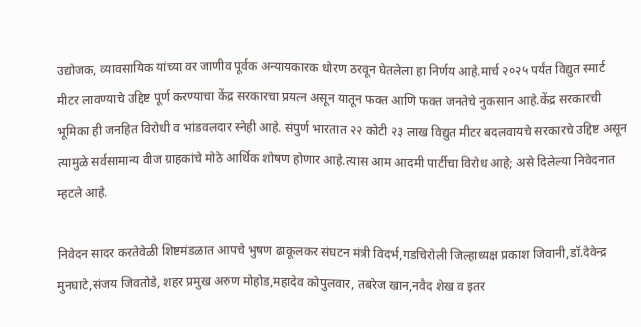उद्योजक, व्यावसायिक यांच्या वर जाणीव पूर्वक अन्यायकारक धोरण ठरवून घेतलेला हा निर्णय आहे.मार्च २०२५ पर्यंत विद्युत स्मार्ट मीटर लावण्याचे उद्दिष्ट पूर्ण करण्याचा केंद्र सरकारचा प्रयत्न असून यातून फक्त आणि फक्त जनतेचे नुकसान आहे.केंद्र सरकारची भूमिका ही जनहित विरोधी व भांडवलदार स्नेही आहे. संपुर्ण भारतात २२ कोटी २३ लाख विद्युत मीटर बदलवायचे सरकारचे उद्दिष्ट असून त्यामुळे सर्वसामान्य वीज ग्राहकांचे मोठे आर्थिक शोषण होणार आहे.त्यास आम आदमी पार्टीचा विरोध आहे; असे दिलेल्या निवेदनात म्हटले आहे.

निवेदन सादर करतेवेळी शिष्टमंडळात आपचे भुषण ढाकूलकर संघटन मंत्री विदर्भ,गडचिरोली जिल्हाध्यक्ष प्रकाश जिवानी,डॉ.देवेन्द्र मुनघाटे,संजय जिवतोडे, शहर प्रमुख अरुण मोहोड,महादेव कोपुलवार, तबरेज खान,नवैद शेख व इतर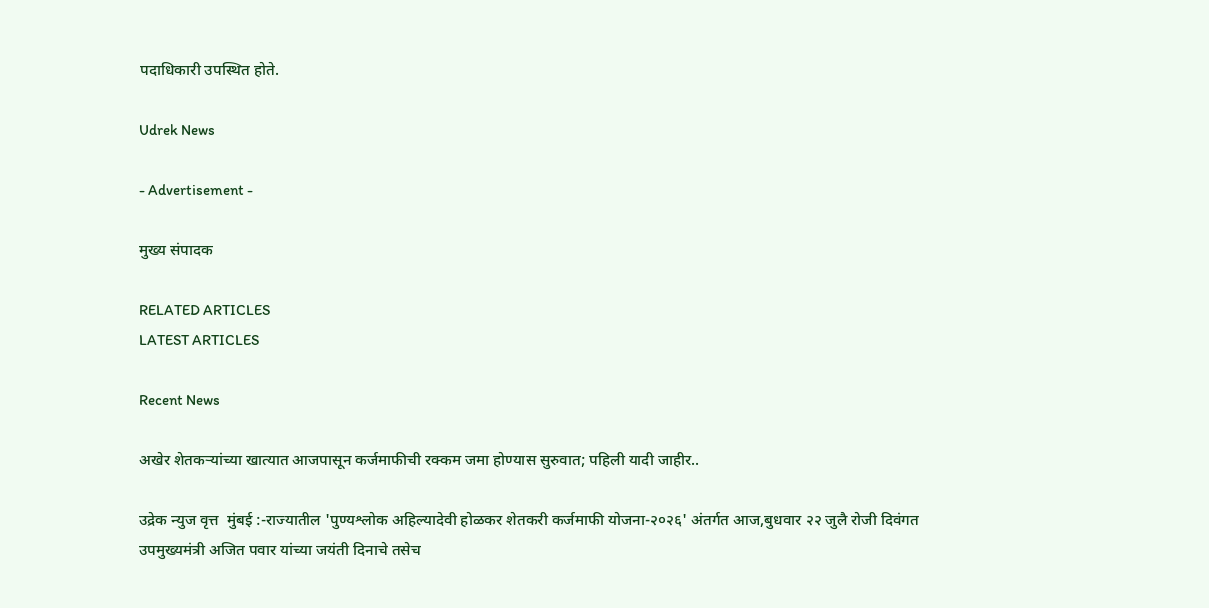पदाधिकारी उपस्थित होते.

Udrek News

- Advertisement -

मुख्य संपादक

RELATED ARTICLES
LATEST ARTICLES

Recent News

अखेर शेतकऱ्यांच्या खात्यात आजपासून कर्जमाफीची रक्कम जमा होण्यास सुरुवात; पहिली यादी जाहीर..

उद्रेक न्युज वृत्त  मुंबई :-राज्यातील 'पुण्यश्लोक अहिल्यादेवी होळकर शेतकरी कर्जमाफी योजना-२०२६' अंतर्गत आज,बुधवार २२ जुलै रोजी दिवंगत उपमुख्यमंत्री अजित पवार यांच्या जयंती दिनाचे तसेच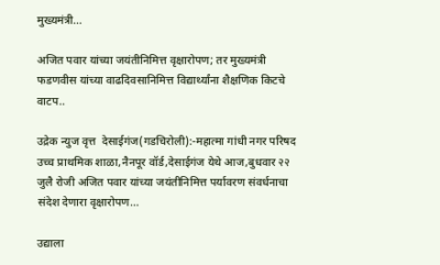मुख्यमंत्री...

अजित पवार यांच्या जयंतीनिमित्त वृक्षारोपण; तर मुख्यमंत्री फडणवीस यांच्या वाढदिवसानिमित्त विद्यार्थ्यांना शैक्षणिक किटचे वाटप..

उद्रेक न्युज वृत्त  देसाईगंज(गडचिरोली):-महात्मा गांधी नगर परिषद उच्च प्राथमिक शाळा,नैनपूर वॉर्ड,देसाईगंज येथे आज,बुधवार २२ जुलै रोजी अजित पवार यांच्या जयंतीनिमित्त पर्यावरण संवर्धनाचा संदेश देणारा वृक्षारोपण...

उद्याला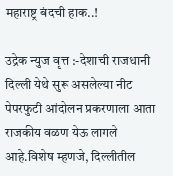महाराष्ट्र बंदची हाक..!

उद्रेक न्युज वृत्त :-देशाची राजधानी दिल्ली येथे सुरू असलेल्या नीट पेपरफुटी आंदोलन प्रकरणाला आता राजकीय वळण येऊ लागले आहे.विशेष म्हणजे, दिल्लीतील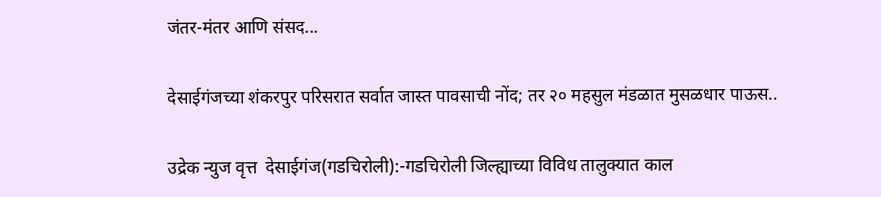जंतर-मंतर आणि संसद...

देसाईगंजच्या शंकरपुर परिसरात सर्वात जास्त पावसाची नोंद; तर २० महसुल मंडळात मुसळधार पाऊस..

उद्रेक न्युज वृत्त  देसाईगंज(गडचिरोली):-गडचिरोली जिल्ह्याच्या विविध तालुक्यात काल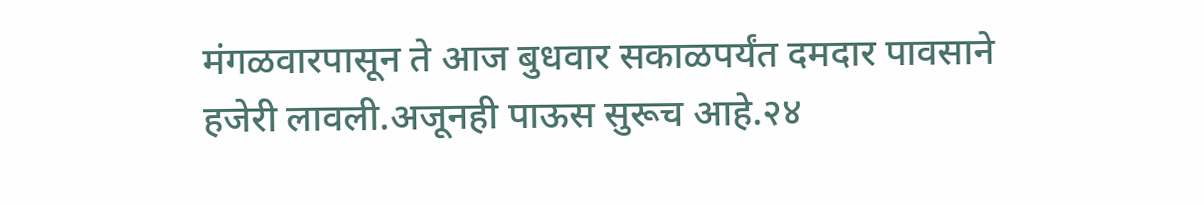मंगळवारपासून ते आज बुधवार सकाळपर्यंत दमदार पावसाने हजेरी लावली.अजूनही पाऊस सुरूच आहे.२४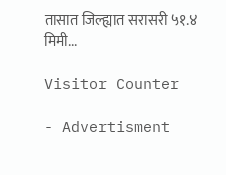तासात जिल्ह्यात सरासरी ५१.४ मिमी...

Visitor Counter

- Advertisment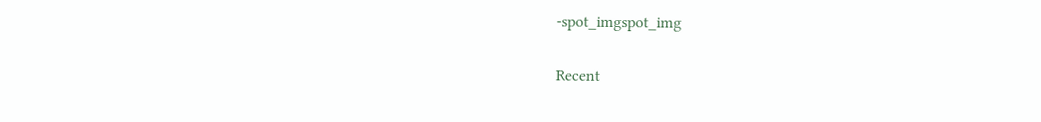-spot_imgspot_img

Recent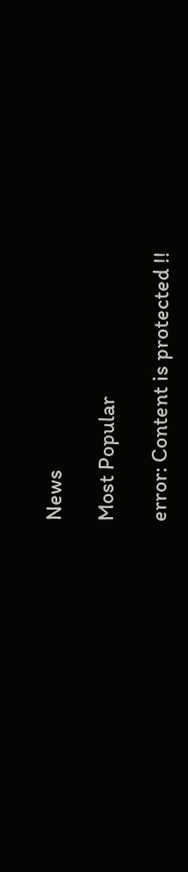News

Most Popular

error: Content is protected !!